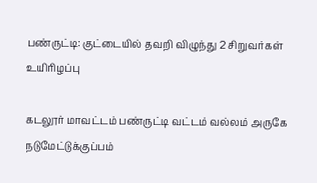பண்ருட்டி: குட்டையில் தவறி விழுந்து 2 சிறுவர்கள் உயிரிழப்பு

கடலூர் மாவட்டம் பண்ருட்டி வட்டம் வல்லம் அருகே நடுமேட்டுக்குப்பம்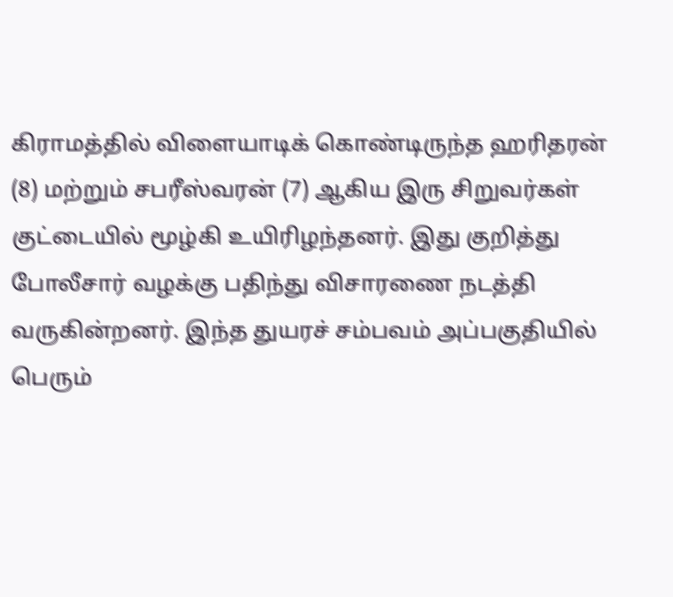கிராமத்தில் விளையாடிக் கொண்டிருந்த ஹரிதரன் (8) மற்றும் சபரீஸ்வரன் (7) ஆகிய இரு சிறுவர்கள் குட்டையில் மூழ்கி உயிரிழந்தனர். இது குறித்து போலீசார் வழக்கு பதிந்து விசாரணை நடத்தி வருகின்றனர். இந்த துயரச் சம்பவம் அப்பகுதியில் பெரும்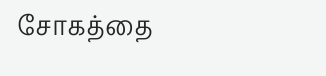சோகத்தை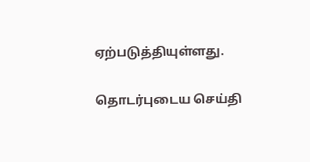ஏற்படுத்தியுள்ளது.

தொடர்புடைய செய்தி